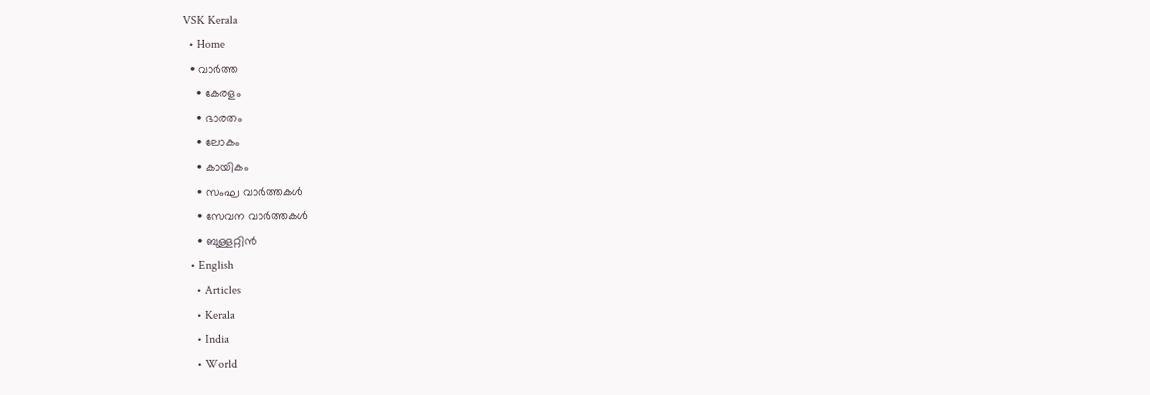VSK Kerala
  • Home
  • വാര്‍ത്ത
    • കേരളം
    • ഭാരതം
    • ലോകം
    • കായികം
    • സംഘ വാര്‍ത്തകള്‍
    • സേവന വാര്‍ത്തകള്‍
    • ബുള്ളറ്റിൻ
  • English
    • Articles
    • Kerala
    • India
    • World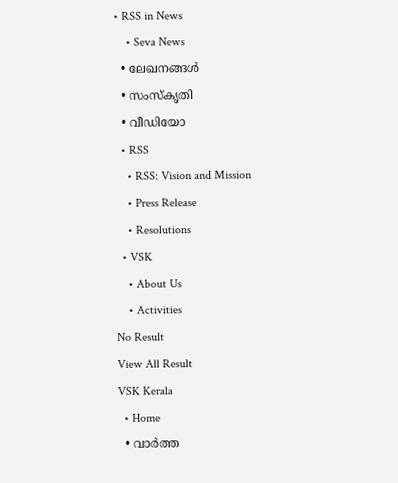• RSS in News
    • Seva News
  • ലേഖനങ്ങള്‍
  • സംസ്കൃതി
  • വീഡിയോ
  • RSS
    • RSS: Vision and Mission
    • Press Release
    • Resolutions
  • VSK
    • About Us
    • Activities
No Result
View All Result
VSK Kerala
  • Home
  • വാര്‍ത്ത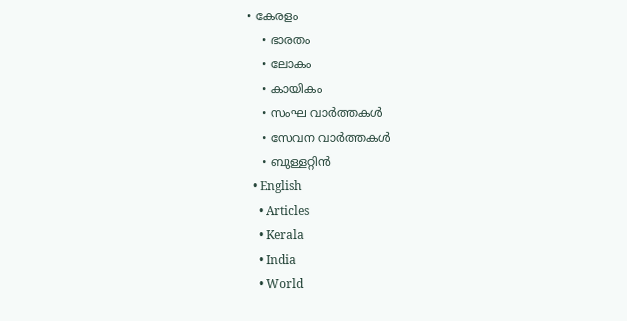• കേരളം
    • ഭാരതം
    • ലോകം
    • കായികം
    • സംഘ വാര്‍ത്തകള്‍
    • സേവന വാര്‍ത്തകള്‍
    • ബുള്ളറ്റിൻ
  • English
    • Articles
    • Kerala
    • India
    • World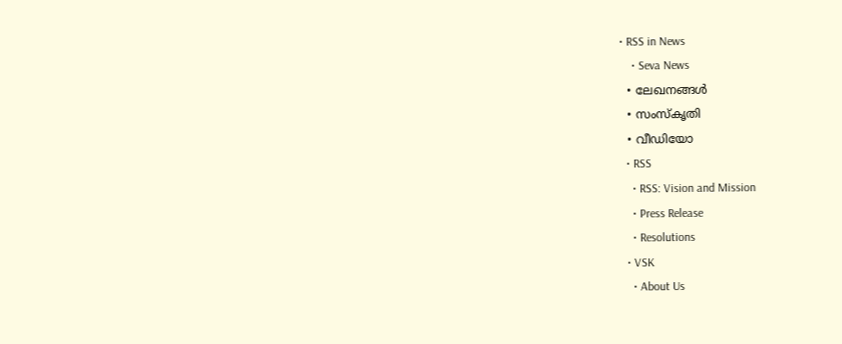• RSS in News
    • Seva News
  • ലേഖനങ്ങള്‍
  • സംസ്കൃതി
  • വീഡിയോ
  • RSS
    • RSS: Vision and Mission
    • Press Release
    • Resolutions
  • VSK
    • About Us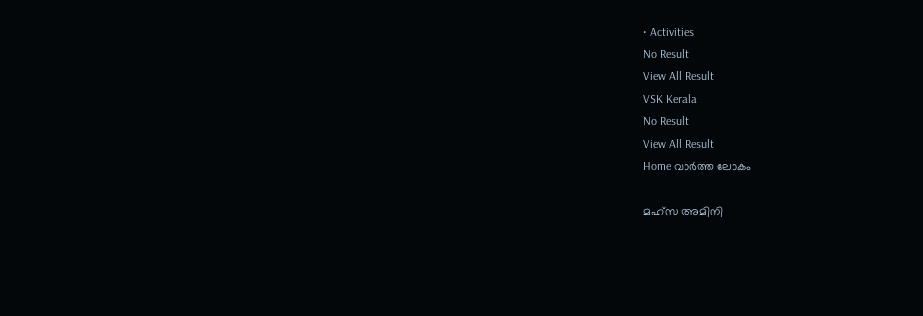• Activities
No Result
View All Result
VSK Kerala
No Result
View All Result
Home വാര്‍ത്ത ലോകം

മഹ്‌സ അമിനി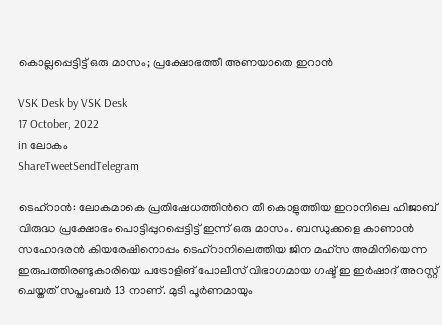കൊല്ലപ്പെട്ടിട്ട് ഒരു മാസം; പ്രക്ഷോഭത്തീ അണയാതെ ഇറാന്‍

VSK Desk by VSK Desk
17 October, 2022
in ലോകം
ShareTweetSendTelegram

ടെഹ്‌റാന്‍: ലോകമാകെ പ്രതിഷേധത്തിന്‍റെ തീ കൊളുത്തിയ ഇറാനിലെ ഹിജാബ് വിരുദ്ധ പ്രക്ഷോഭം പൊട്ടിപ്പുറപ്പെട്ടിട്ട് ഇന്ന് ഒരു മാസം. ബന്ധുക്കളെ കാണാന്‍ സഹോദരന്‍ കിയരേഷിനൊപ്പം ടെഹ്‌റാനിലെത്തിയ ജിന മഹ്‌സ അമിനിയെന്ന ഇരുപത്തിരണ്ടുകാരിയെ പട്രോളിങ് പോലീസ് വിഭാഗമായ ഗഷ്ട് ഇ ഇര്‍ഷാദ് അറസ്റ്റ് ചെയ്തത് സപ്തംബര്‍ 13 നാണ്. മുടി പൂര്‍ണമായും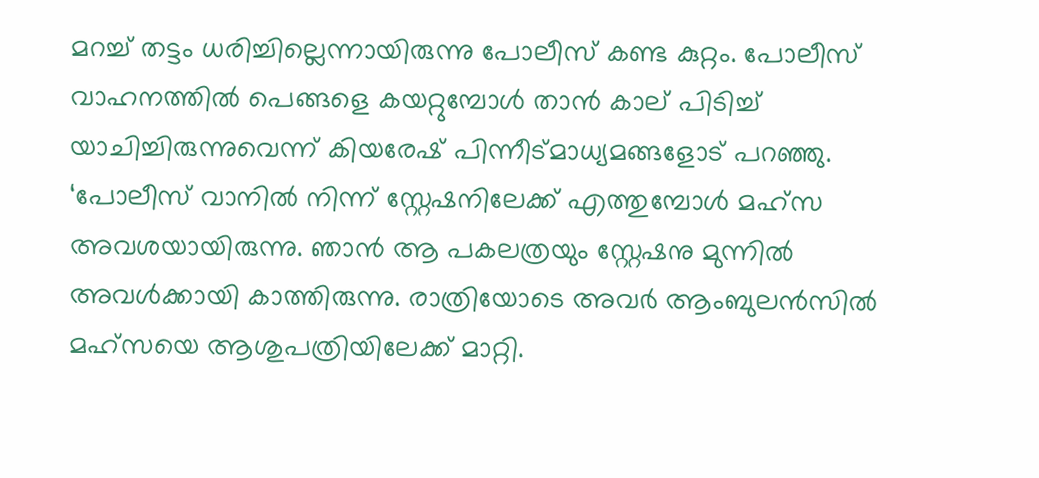മറച്ച് തട്ടം ധരിച്ചില്ലെന്നായിരുന്നു പോലീസ് കണ്ട കുറ്റം. പോലീസ് വാഹനത്തില്‍ പെങ്ങളെ കയറ്റുമ്പോള്‍ താന്‍ കാല് പിടിച്ച് യാചിച്ചിരുന്നുവെന്ന് കിയരേഷ് പിന്നീട്മാധ്യമങ്ങളോട് പറഞ്ഞു. ‘പോലീസ് വാനില്‍ നിന്ന് സ്റ്റേഷനിലേക്ക് എത്തുമ്പോള്‍ മഹ്‌സ അവശയായിരുന്നു. ഞാന്‍ ആ പകലത്രയും സ്റ്റേഷനു മുന്നില്‍ അവള്‍ക്കായി കാത്തിരുന്നു. രാത്രിയോടെ അവര്‍ ആംബുലന്‍സില്‍ മഹ്‌സയെ ആശുപത്രിയിലേക്ക് മാറ്റി.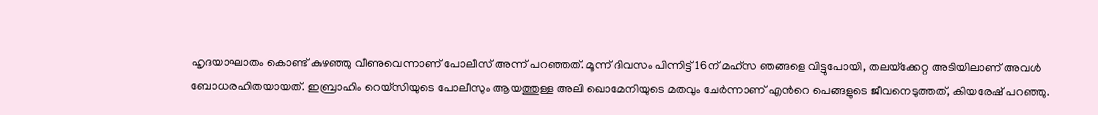ഹൃദയാഘാതം കൊണ്ട് കുഴഞ്ഞു വീണുവെന്നാണ് പോലീസ് അന്ന് പറഞ്ഞത്. മൂന്ന് ദിവസം പിന്നിട്ട് 16ന് മഹ്‌സ ഞങ്ങളെ വിട്ടുപോയി, തലയ്‌ക്കേറ്റ അടിയിലാണ് അവള്‍ ബോധരഹിതയായത്. ഇബ്രാഹിം റെയ്‌സിയുടെ പോലീസും ആയത്തുള്ള അലി ഖൊമേനിയുടെ മതവും ചേര്‍ന്നാണ് എന്‍റെ പെങ്ങളുടെ ജീവനെടുത്തത്, കിയരേഷ് പറഞ്ഞു.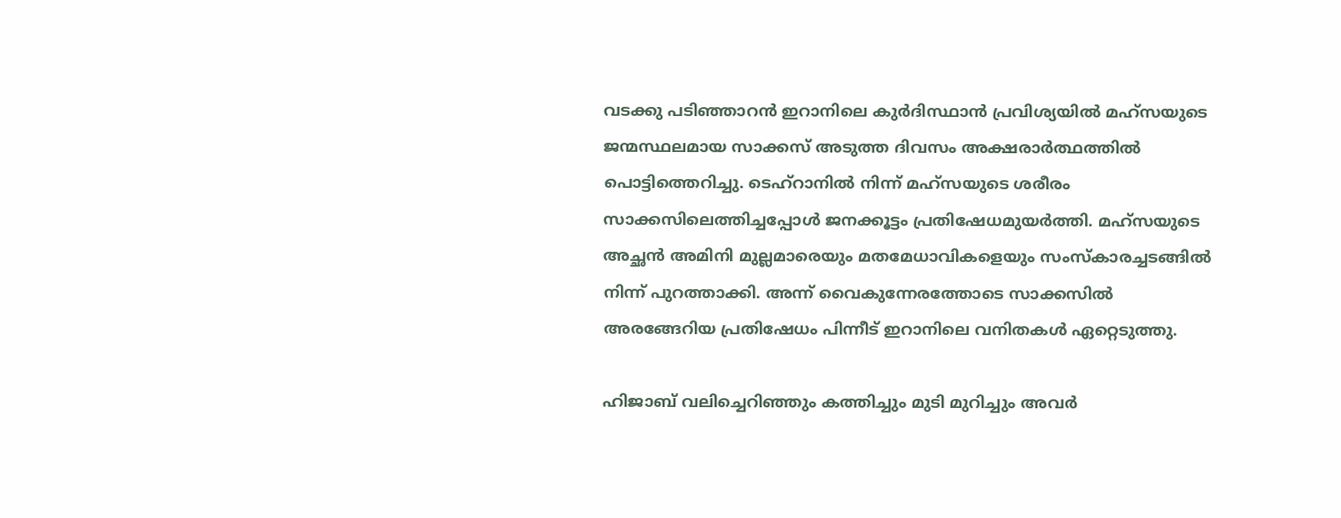വടക്കു പടിഞ്ഞാറന്‍ ഇറാനിലെ കുര്‍ദിസ്ഥാന്‍ പ്രവിശ്യയില്‍ മഹ്‌സയുടെ ജന്മസ്ഥലമായ സാക്കസ് അടുത്ത ദിവസം അക്ഷരാര്‍ത്ഥത്തില്‍ പൊട്ടിത്തെറിച്ചു. ടെഹ്‌റാനില്‍ നിന്ന് മഹ്‌സയുടെ ശരീരം സാക്കസിലെത്തിച്ചപ്പോള്‍ ജനക്കൂട്ടം പ്രതിഷേധമുയര്‍ത്തി. മഹ്‌സയുടെ അച്ഛന്‍ അമിനി മുല്ലമാരെയും മതമേധാവികളെയും സംസ്‌കാരച്ചടങ്ങില്‍ നിന്ന് പുറത്താക്കി. അന്ന് വൈകുന്നേരത്തോടെ സാക്കസില്‍ അരങ്ങേറിയ പ്രതിഷേധം പിന്നീട് ഇറാനിലെ വനിതകള്‍ ഏറ്റെടുത്തു.

ഹിജാബ് വലിച്ചെറിഞ്ഞും കത്തിച്ചും മുടി മുറിച്ചും അവര്‍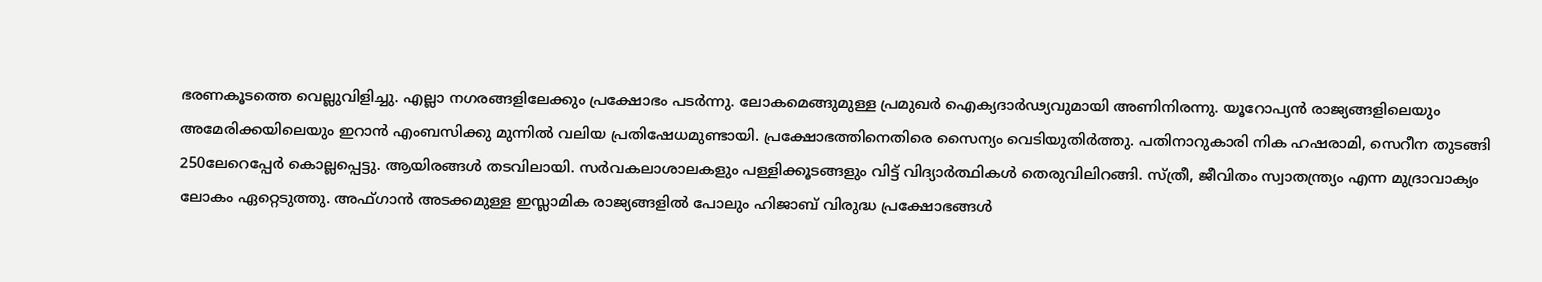ഭരണകൂടത്തെ വെല്ലുവിളിച്ചു. എല്ലാ നഗരങ്ങളിലേക്കും പ്രക്ഷോഭം പടര്‍ന്നു. ലോകമെങ്ങുമുള്ള പ്രമുഖര്‍ ഐക്യദാര്‍ഢ്യവുമായി അണിനിരന്നു. യൂറോപ്യന്‍ രാജ്യങ്ങളിലെയും അമേരിക്കയിലെയും ഇറാന്‍ എംബസിക്കു മുന്നില്‍ വലിയ പ്രതിഷേധമുണ്ടായി. പ്രക്ഷോഭത്തിനെതിരെ സൈന്യം വെടിയുതിര്‍ത്തു. പതിനാറുകാരി നിക ഹഷരാമി, സെറീന തുടങ്ങി 250ലേറെപ്പേര്‍ കൊല്ലപ്പെട്ടു. ആയിരങ്ങള്‍ തടവിലായി. സര്‍വകലാശാലകളും പള്ളിക്കൂടങ്ങളും വിട്ട് വിദ്യാര്‍ത്ഥികള്‍ തെരുവിലിറങ്ങി. സ്ത്രീ, ജീവിതം സ്വാതന്ത്ര്യം എന്ന മുദ്രാവാക്യം ലോകം ഏറ്റെടുത്തു. അഫ്ഗാന്‍ അടക്കമുള്ള ഇസ്ലാമിക രാജ്യങ്ങളില്‍ പോലും ഹിജാബ് വിരുദ്ധ പ്രക്ഷോഭങ്ങള്‍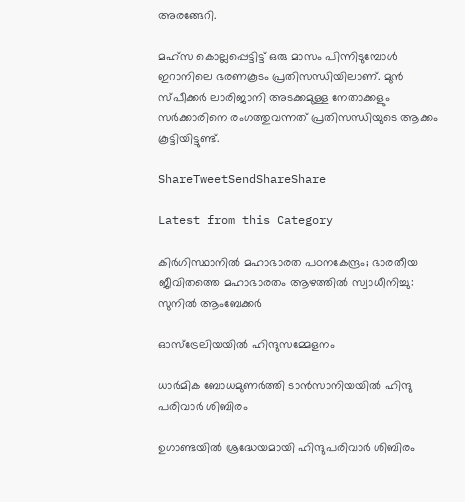അരങ്ങേറി.

മഹ്‌സ കൊല്ലപ്പെട്ടിട്ട് ഒരു മാസം പിന്നിടുമ്പോള്‍ ഇറാനിലെ ഭരണകൂടം പ്രതിസന്ധിയിലാണ്. മുന്‍ സ്പീക്കര്‍ ലാരിജാനി അടക്കമുള്ള നേതാക്കളും സര്‍ക്കാരിനെ രംഗത്തുവന്നത് പ്രതിസന്ധിയുടെ ആക്കം കൂട്ടിയിട്ടുണ്ട്.

ShareTweetSendShareShare

Latest from this Category

കിര്‍ഗിസ്ഥാനില്‍ മഹാഭാരത പഠനകേന്ദ്രം; ഭാരതീയ ജീവിതത്തെ മഹാഭാരതം ആഴത്തില്‍ സ്വാധീനിച്ചു: സുനില്‍ ആംബേക്കര്‍

ഓസ്‌ട്രേലിയയില്‍ ഹിന്ദുസമ്മേളനം

ധാര്‍മിക ബോധമുണര്‍ത്തി ടാന്‍സാനിയയില്‍ ഹിന്ദു പരിവാര്‍ ശിബിരം

ഉഗാണ്ടയില്‍ ശ്രദ്ധേയമായി ഹിന്ദുപരിവാര്‍ ശിബിരം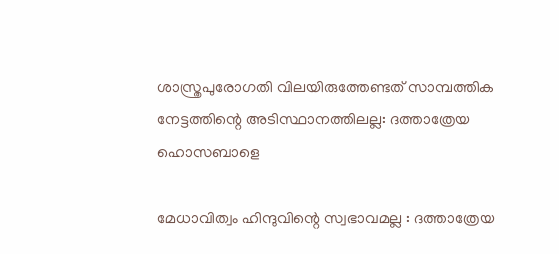ശാസ്ത്രപുരോഗതി വിലയിരുത്തേണ്ടത് സാമ്പത്തിക നേട്ടത്തിന്റെ അടിസ്ഥാനത്തിലല്ല: ദത്താത്രേയ ഹൊസബാളെ

മേധാവിത്വം ഹിന്ദുവിന്റെ സ്വഭാവമല്ല : ദത്താത്രേയ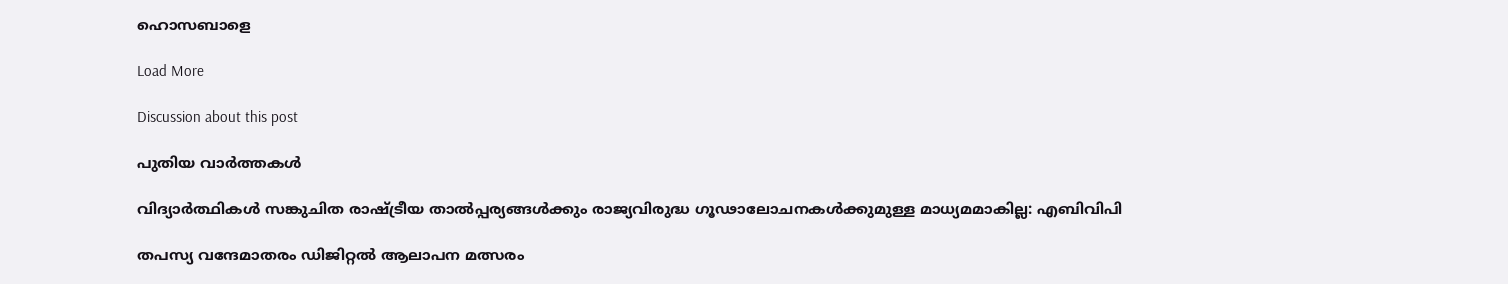ഹൊസബാളെ

Load More

Discussion about this post

പുതിയ വാര്‍ത്തകള്‍

വിദ്യാർത്ഥികൾ സങ്കുചിത രാഷ്ട്രീയ താൽപ്പര്യങ്ങൾക്കും രാജ്യവിരുദ്ധ ഗൂഢാലോചനകൾക്കുമുള്ള മാധ്യമമാകില്ല: എബിവിപി

തപസ്യ വന്ദേമാതരം ഡിജിറ്റല്‍ ആലാപന മത്സരം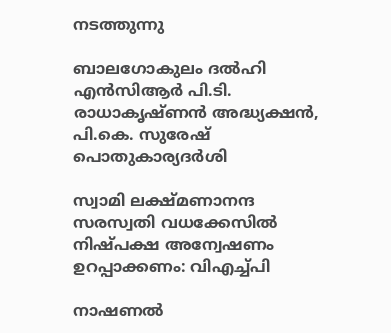നടത്തുന്നു

ബാലഗോകുലം ദല്‍ഹി എന്‍സിആര്‍ പി.ടി. രാധാകൃഷ്ണന്‍ അദ്ധ്യക്ഷന്‍, പി.കെ. സുരേഷ് പൊതുകാര്യദര്‍ശി

സ്വാമി ലക്ഷ്മണാനന്ദ സരസ്വതി വധക്കേസില്‍ നിഷ്പക്ഷ അന്വേഷണം ഉറപ്പാക്കണം: വിഎച്ച്പി

നാഷണല്‍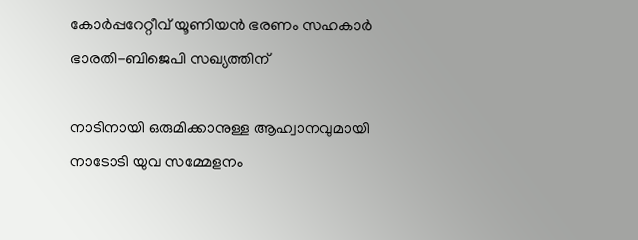കോര്‍പ്പറേറ്റീവ് യൂണിയന്‍ ഭരണം സഹകാര്‍ ഭാരതി-ബിജെപി സഖ്യത്തിന്

നാടിനായി ഒരുമിക്കാനുള്ള ആഹ്വാനവുമായി നാടോടി യുവ സമ്മേളനം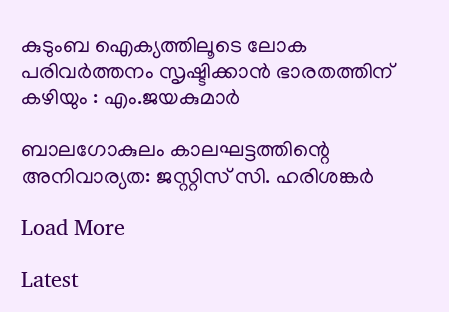കുടുംബ ഐക്യത്തിലൂടെ ലോക പരിവർത്തനം സൃഷ്ടിക്കാൻ ഭാരതത്തിന് കഴിയും : എം.ജയകുമാർ

ബാലഗോകുലം കാലഘട്ടത്തിന്റെ അനിവാര്യത: ജസ്റ്റിസ് സി. ഹരിശങ്കര്‍

Load More

Latest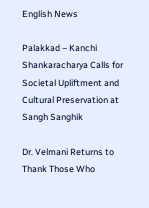English News

Palakkad – Kanchi Shankaracharya Calls for Societal Upliftment and Cultural Preservation at Sangh Sanghik

Dr. Velmani Returns to Thank Those Who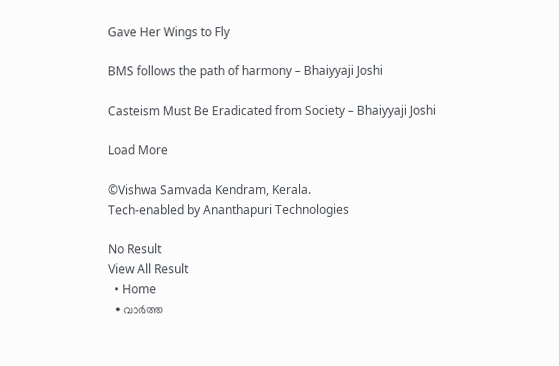Gave Her Wings to Fly

BMS follows the path of harmony – Bhaiyyaji Joshi

Casteism Must Be Eradicated from Society – Bhaiyyaji Joshi

Load More

©Vishwa Samvada Kendram, Kerala.
Tech-enabled by Ananthapuri Technologies

No Result
View All Result
  • Home
  • വാര്‍ത്ത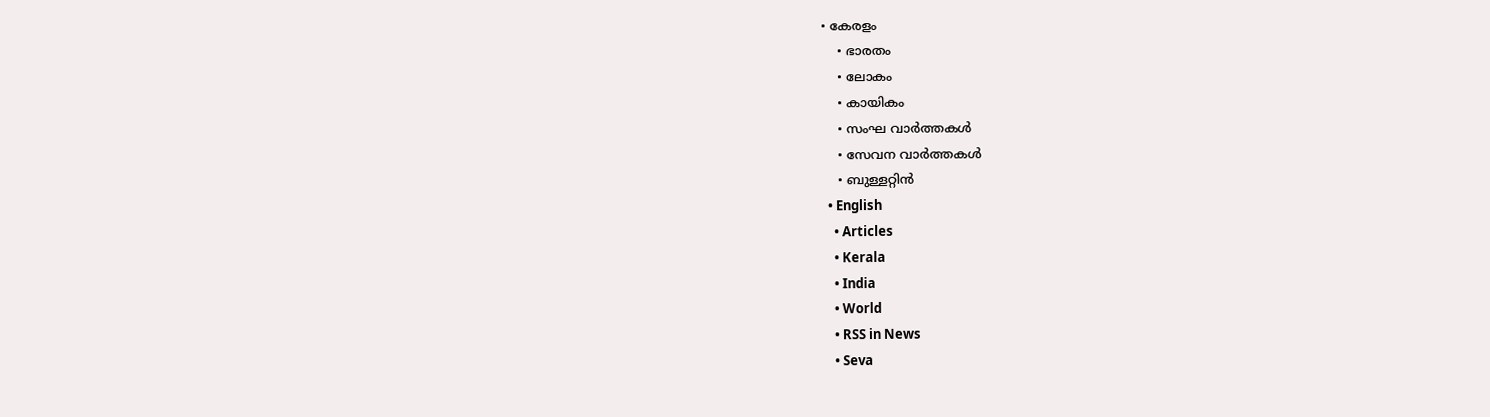• കേരളം
    • ഭാരതം
    • ലോകം
    • കായികം
    • സംഘ വാര്‍ത്തകള്‍
    • സേവന വാര്‍ത്തകള്‍
    • ബുള്ളറ്റിൻ
  • English
    • Articles
    • Kerala
    • India
    • World
    • RSS in News
    • Seva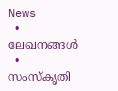News
  • ലേഖനങ്ങള്‍
  • സംസ്കൃതി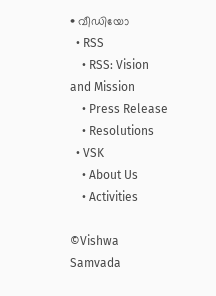• വീഡിയോ
  • RSS
    • RSS: Vision and Mission
    • Press Release
    • Resolutions
  • VSK
    • About Us
    • Activities

©Vishwa Samvada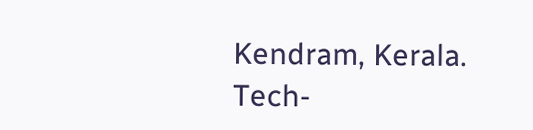Kendram, Kerala.
Tech-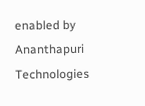enabled by Ananthapuri Technologies